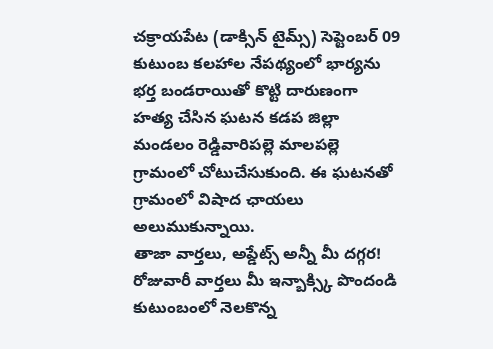చక్రాయపేట (డాక్సిన్ టైమ్స్) సెప్టెంబర్ 09
కుటుంబ కలహాల నేపథ్యంలో భార్యను భర్త బండరాయితో కొట్టి దారుణంగా హత్య చేసిన ఘటన కడప జిల్లా మండలం రెడ్డివారిపల్లె మాలపల్లె గ్రామంలో చోటుచేసుకుంది. ఈ ఘటనతో గ్రామంలో విషాద ఛాయలు అలుముకున్నాయి.
తాజా వార్తలు, అప్డేట్స్ అన్నీ మీ దగ్గర!
రోజువారీ వార్తలు మీ ఇన్బాక్స్కి పొందండి
కుటుంబంలో నెలకొన్న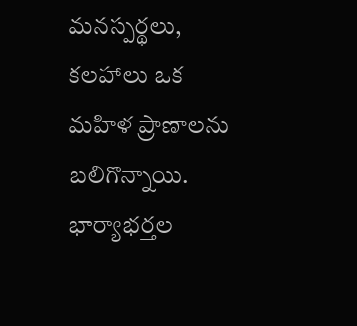మనస్పర్థలు, కలహాలు ఒక మహిళ ప్రాణాలను బలిగొన్నాయి. భార్యాభర్తల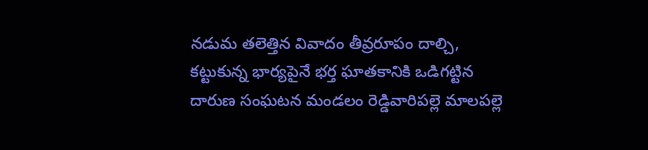నడుమ తలెత్తిన వివాదం తీవ్రరూపం దాల్చి, కట్టుకున్న భార్యపైనే భర్త ఘాతకానికి ఒడిగట్టిన దారుణ సంఘటన మండలం రెడ్డివారిపల్లె మాలపల్లె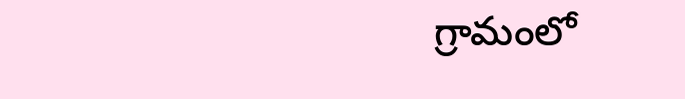గ్రామంలో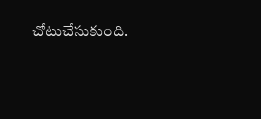చోటుచేసుకుంది.